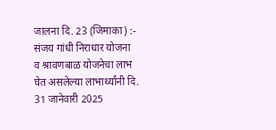जालना दि. 23 (जिमाका) :- संजय गांधी निराधार योजना
व श्रावणबाळ योजनेचा लाभ घेत असलेल्या लाभार्थ्यांनी दि. 31 जानेवारी 2025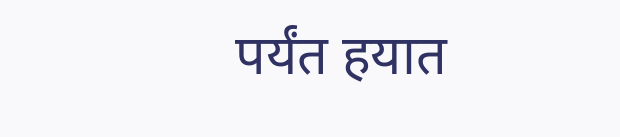पर्यंत हयात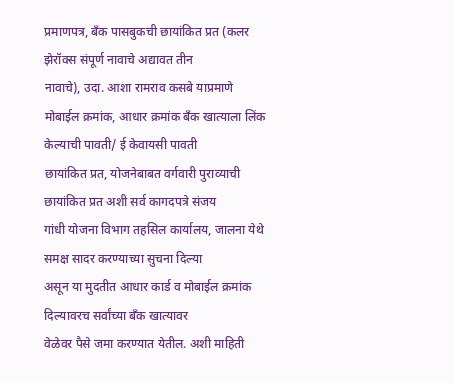प्रमाणपत्र, बँक पासबुकची छायांकित प्रत (कलर झेरॉक्स संपूर्ण नावाचे अद्यावत तीन
नावाचे), उदा. आशा रामराव कसबे याप्रमाणे
मोबाईल क्रमांक, आधार क्रमांक बँक खात्याला लिंक केल्याची पावती/ ई केवायसी पावती
छायांकित प्रत, योजनेबाबत वर्गवारी पुराव्याची छायांकित प्रत अशी सर्व कागदपत्रे संजय
गांधी योजना विभाग तहसिल कार्यालय, जालना येथे समक्ष सादर करण्याच्या सुचना दिल्या
असून या मुदतीत आधार कार्ड व मोबाईल क्रमांक दिल्यावरच सर्वांच्या बॅंक खात्यावर
वेळेवर पैसे जमा करण्यात येतील. अशी माहिती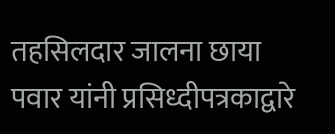तहसिलदार जालना छाया पवार यांनी प्रसिध्दीपत्रकाद्वारे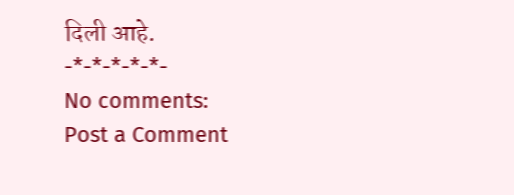दिली आहे.
-*-*-*-*-*-
No comments:
Post a Comment